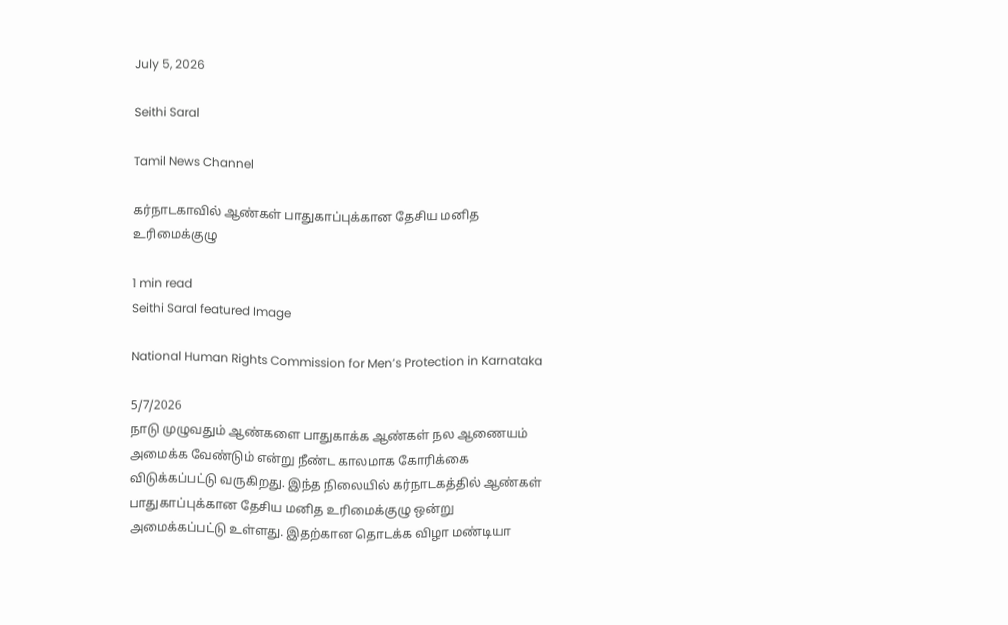July 5, 2026

Seithi Saral

Tamil News Channel

கர்நாடகாவில் ஆண்கள் பாதுகாப்புக்கான தேசிய மனித உரிமைக்குழு

1 min read
Seithi Saral featured Image

National Human Rights Commission for Men’s Protection in Karnataka

5/7/2026
நாடு முழுவதும் ஆண்களை பாதுகாக்க ஆண்கள் நல ஆணையம் அமைக்க வேண்டும் என்று நீண்ட காலமாக கோரிக்கை விடுக்கப்பட்டு வருகிறது. இந்த நிலையில் கர்நாடகத்தில் ஆண்கள் பாதுகாப்புக்கான தேசிய மனித உரிமைக்குழு ஒன்று அமைக்கப்பட்டு உள்ளது. இதற்கான தொடக்க விழா மண்டியா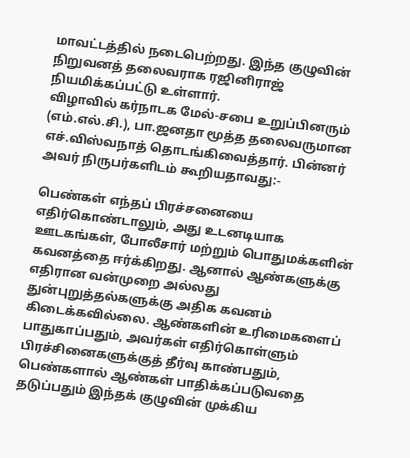மாவட்டத்தில் நடைபெற்றது. இந்த குழுவின் நிறுவனத் தலைவராக ரஜினிராஜ் நியமிக்கப்பட்டு உள்ளார்.
விழாவில் கர்நாடக மேல்-சபை உறுப்பினரும் (எம்.எல்.சி.), பா.ஜனதா மூத்த தலைவருமான எச்.விஸ்வநாத் தொடங்கிவைத்தார். பின்னர் அவர் நிருபர்களிடம் கூறியதாவது:-

பெண்கள் எந்தப் பிரச்சனையை எதிர்கொண்டாலும், அது உடனடியாக ஊடகங்கள், போலீசார் மற்றும் பொதுமக்களின் கவனத்தை ஈர்க்கிறது. ஆனால் ஆண்களுக்கு எதிரான வன்முறை அல்லது துன்புறுத்தல்களுக்கு அதிக கவனம் கிடைக்கவில்லை. ஆண்களின் உரிமைகளைப் பாதுகாப்பதும், அவர்கள் எதிர்கொள்ளும் பிரச்சினைகளுக்குத் தீர்வு காண்பதும், பெண்களால் ஆண்கள் பாதிக்கப்படுவதை தடுப்பதும் இந்தக் குழுவின் முக்கிய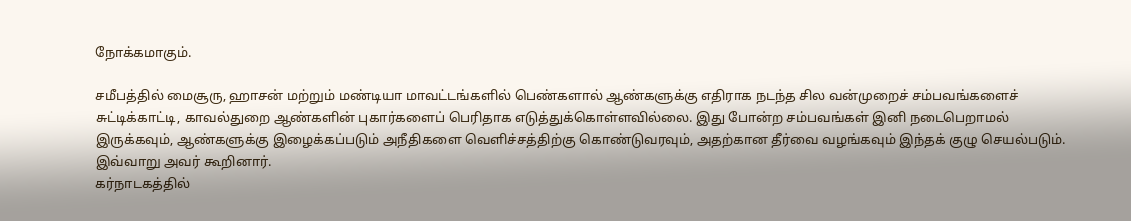நோக்கமாகும்.

சமீபத்தில் மைசூரு, ஹாசன் மற்றும் மண்டியா மாவட்டங்களில் பெண்களால் ஆண்களுக்கு எதிராக நடந்த சில வன்முறைச் சம்பவங்களைச் சுட்டிக்காட்டி, காவல்துறை ஆண்களின் புகார்களைப் பெரிதாக எடுத்துக்கொள்ளவில்லை. இது போன்ற சம்பவங்கள் இனி நடைபெறாமல் இருக்கவும், ஆண்களுக்கு இழைக்கப்படும் அநீதிகளை வெளிச்சத்திற்கு கொண்டுவரவும், அதற்கான தீர்வை வழங்கவும் இந்தக் குழு செயல்படும்.
இவ்வாறு அவர் கூறினார்.
கர்நாடகத்தில்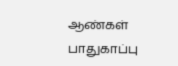ஆண்கள் பாதுகாப்பு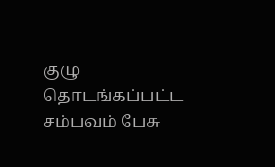குழு தொடங்கப்பட்ட சம்பவம் பேசு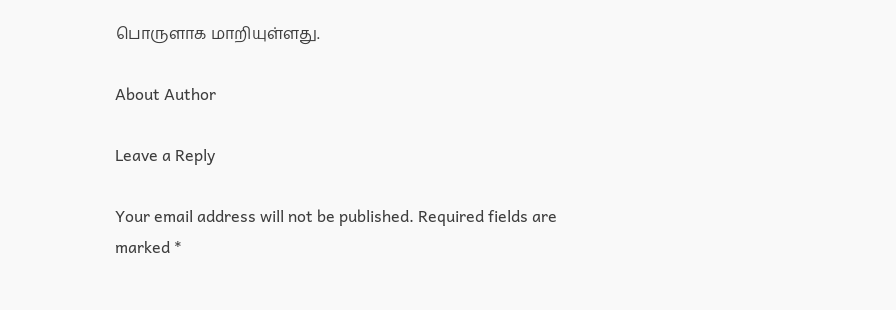பொருளாக மாறியுள்ளது.

About Author

Leave a Reply

Your email address will not be published. Required fields are marked *